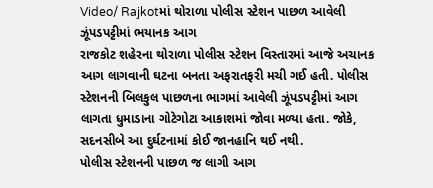Video/ Rajkotમાં થોરાળા પોલીસ સ્ટેશન પાછળ આવેલી ઝૂંપડપટ્ટીમાં ભયાનક આગ
રાજકોટ શહેરના થોરાળા પોલીસ સ્ટેશન વિસ્તારમાં આજે અચાનક આગ લાગવાની ઘટના બનતા અફરાતફરી મચી ગઈ હતી. પોલીસ સ્ટેશનની બિલકુલ પાછળના ભાગમાં આવેલી ઝૂંપડપટ્ટીમાં આગ લાગતા ધુમાડાના ગોટેગોટા આકાશમાં જોવા મળ્યા હતા. જોકે, સદનસીબે આ દુર્ઘટનામાં કોઈ જાનહાનિ થઈ નથી.
પોલીસ સ્ટેશનની પાછળ જ લાગી આગ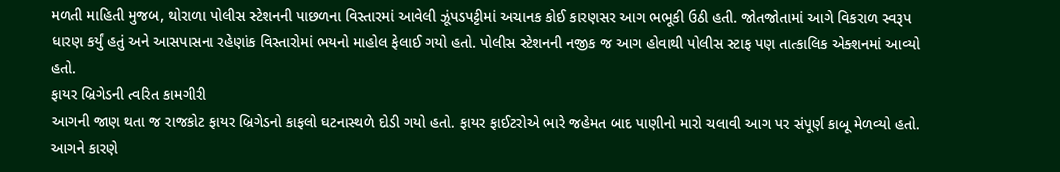મળતી માહિતી મુજબ, થોરાળા પોલીસ સ્ટેશનની પાછળના વિસ્તારમાં આવેલી ઝૂંપડપટ્ટીમાં અચાનક કોઈ કારણસર આગ ભભૂકી ઉઠી હતી. જોતજોતામાં આગે વિકરાળ સ્વરૂપ ધારણ કર્યું હતું અને આસપાસના રહેણાંક વિસ્તારોમાં ભયનો માહોલ ફેલાઈ ગયો હતો. પોલીસ સ્ટેશનની નજીક જ આગ હોવાથી પોલીસ સ્ટાફ પણ તાત્કાલિક એક્શનમાં આવ્યો હતો.
ફાયર બ્રિગેડની ત્વરિત કામગીરી
આગની જાણ થતા જ રાજકોટ ફાયર બ્રિગેડનો કાફલો ઘટનાસ્થળે દોડી ગયો હતો. ફાયર ફાઈટરોએ ભારે જહેમત બાદ પાણીનો મારો ચલાવી આગ પર સંપૂર્ણ કાબૂ મેળવ્યો હતો. આગને કારણે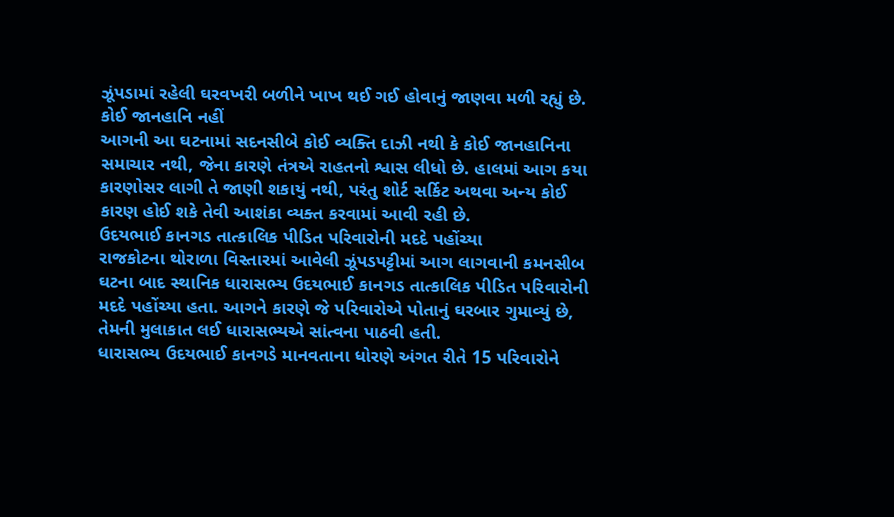ઝૂંપડામાં રહેલી ઘરવખરી બળીને ખાખ થઈ ગઈ હોવાનું જાણવા મળી રહ્યું છે.
કોઈ જાનહાનિ નહીં
આગની આ ઘટનામાં સદનસીબે કોઈ વ્યક્તિ દાઝી નથી કે કોઈ જાનહાનિના સમાચાર નથી, જેના કારણે તંત્રએ રાહતનો શ્વાસ લીધો છે. હાલમાં આગ કયા કારણોસર લાગી તે જાણી શકાયું નથી, પરંતુ શોર્ટ સર્કિટ અથવા અન્ય કોઈ કારણ હોઈ શકે તેવી આશંકા વ્યક્ત કરવામાં આવી રહી છે.
ઉદયભાઈ કાનગડ તાત્કાલિક પીડિત પરિવારોની મદદે પહોંચ્યા
રાજકોટના થોરાળા વિસ્તારમાં આવેલી ઝૂંપડપટ્ટીમાં આગ લાગવાની કમનસીબ ઘટના બાદ સ્થાનિક ધારાસભ્ય ઉદયભાઈ કાનગડ તાત્કાલિક પીડિત પરિવારોની મદદે પહોંચ્યા હતા. આગને કારણે જે પરિવારોએ પોતાનું ઘરબાર ગુમાવ્યું છે, તેમની મુલાકાત લઈ ધારાસભ્યએ સાંત્વના પાઠવી હતી.
ધારાસભ્ય ઉદયભાઈ કાનગડે માનવતાના ધોરણે અંગત રીતે 15 પરિવારોને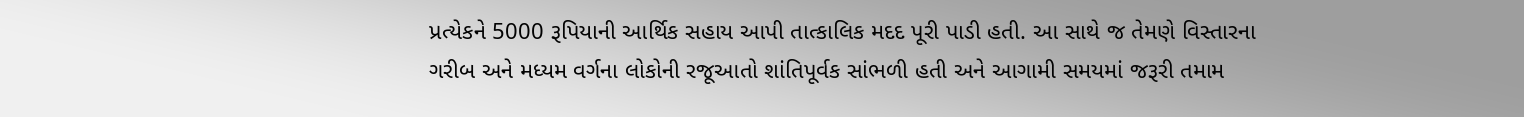પ્રત્યેકને 5000 રૂપિયાની આર્થિક સહાય આપી તાત્કાલિક મદદ પૂરી પાડી હતી. આ સાથે જ તેમણે વિસ્તારના ગરીબ અને મધ્યમ વર્ગના લોકોની રજૂઆતો શાંતિપૂર્વક સાંભળી હતી અને આગામી સમયમાં જરૂરી તમામ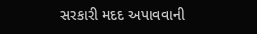સરકારી મદદ અપાવવાની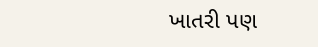ખાતરી પણ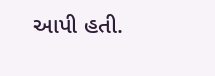આપી હતી.